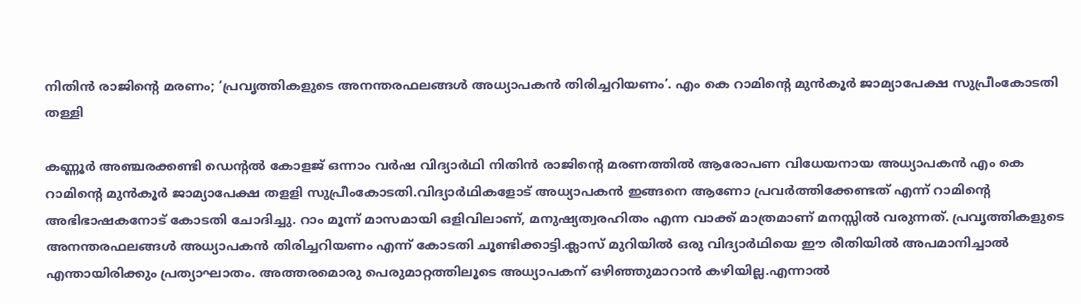നിതിൻ രാജിന്റെ മരണം; ‘പ്രവൃത്തികളുടെ അനന്തരഫലങ്ങള്‍ അധ്യാപകൻ തിരിച്ചറിയണം’. എം കെ റാമിന്റെ മുൻ‌കൂര്‍ ജാമ്യാപേക്ഷ സുപ്രീംകോടതി തള്ളി

കണ്ണൂർ അഞ്ചരക്കണ്ടി ഡെന്റല്‍ കോളജ് ഒന്നാം വർഷ വിദ്യാർഥി നിതിൻ രാജിന്റെ മരണത്തില്‍ ആരോപണ വിധേയനായ അധ്യാപകൻ എം കെ റാമിന്റെ മുൻ‌കൂർ ജാമ്യാപേക്ഷ തളളി സുപ്രീംകോടതി.വിദ്യാർഥികളോട് അധ്യാപകൻ ഇങ്ങനെ ആണോ പ്രവർത്തിക്കേണ്ടത് എന്ന് റാമിന്റെ അഭിഭാഷകനോട് കോടതി ചോദിച്ചു. റാം മൂന്ന് മാസമായി ഒളിവിലാണ്, മനുഷ്യത്വരഹിതം എന്ന വാക്ക് മാത്രമാണ് മനസ്സില്‍ വരുന്നത്. പ്രവൃത്തികളുടെ അനന്തരഫലങ്ങള്‍ അധ്യാപകൻ തിരിച്ചറിയണം എന്ന് കോടതി ചൂണ്ടിക്കാട്ടി.ക്ലാസ് മുറിയില്‍ ഒരു വിദ്യാർഥിയെ ഈ രീതിയില്‍ അപമാനിച്ചാല്‍ എന്തായിരിക്കും പ്രത്യാഘാതം. അത്തരമൊരു പെരുമാറ്റത്തിലൂടെ അധ്യാപകന് ഒഴിഞ്ഞുമാറാൻ കഴിയില്ല.എന്നാല്‍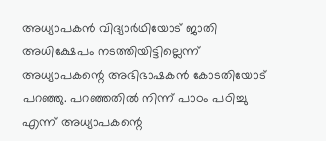അധ്യാപകൻ വിദ്യാർഥിയോട് ജാതി അധിക്ഷേപം നടത്തിയിട്ടില്ലെന്ന് അധ്യാപകന്റെ അഭിഭാഷകൻ കോടതിയോട് പറഞ്ഞു. പറഞ്ഞതില്‍ നിന്ന് പാഠം പഠിച്ചു എന്ന് അധ്യാപകന്റെ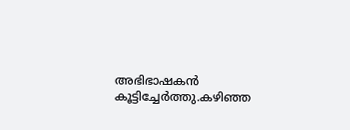അഭിഭാഷകൻ കൂട്ടിച്ചേർത്തു.കഴിഞ്ഞ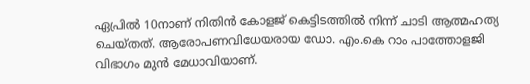ഏപ്രില്‍ 10നാണ് നിതിൻ കോളജ് കെട്ടിടത്തില്‍ നിന്ന് ചാടി ആത്മഹത്യ ചെയ്തത്. ആരോപണവിധേയരായ ഡോ. എം.കെ റാം പാത്തോളജി വിഭാഗം മുൻ മേധാവിയാണ്.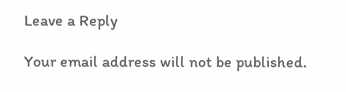Leave a Reply

Your email address will not be published.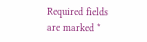Required fields are marked *